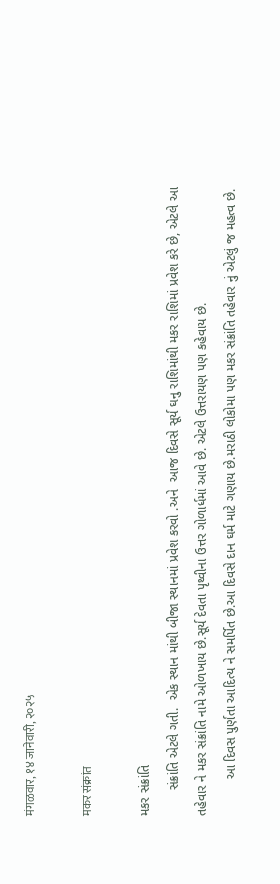मंगळवार, १४ जानेवारी, २०२५

मकर संक्रांत

મકર સંક્રાંતિ
       સંક્રાંતિ એટલે ગતી.  એક સ્થાન માંથી બીજા સ્થાનમાં પ્રવેશ કરવો .અને  આજ દિવસે સૂર્ય ઘનુ રાશિમાંથી મકર રાશિમાં પ્રવેશ કરે છે, એટલે આ તહેવાર ને મકર સંક્રાંતિ નામે ઓળખાય છે.સૂર્ય દેવતા પૃથ્વીના ઉત્તર ગોળાર્ધમાં આવે છે. એટલે ઉત્તરાયણ પણ કહેવાય છે.
          આ દિવસ પુર્ણતા આદિત્ય ને સમર્પિત છે.આ દિવસે દાન ઘર્મ માટે ગણાય છે.મરાઠી લોકોમા પણ મકર સંક્રાંતિ તહેવાર નું એટલું જ મહત્વ છે.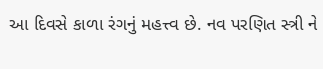આ દિવસે કાળા રંગનું મહત્ત્વ છે. નવ પરણિત સ્ત્રી ને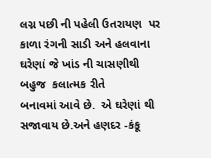લગ્ન પછી ની પહેલી ઉતરાયણ  પર કાળા રંગની સાડી અને હલવાના ઘરેણાં જે ખાંડ ની ચાસણીથી  બહુજ  કલાત્મક રીતે
બનાવમાં આવે છે.  એ ઘરેણાં થી સજાવાય છે.અને હણદર -કંકૂ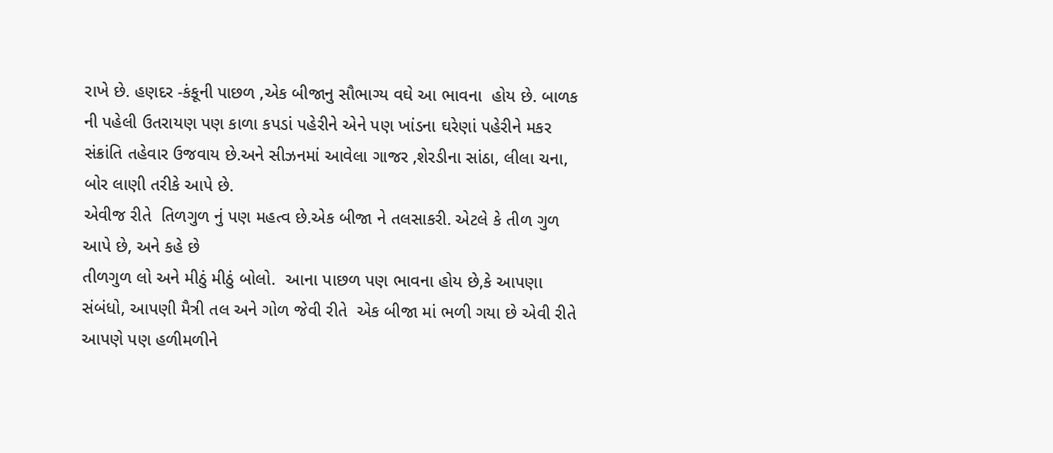રાખે છે. હણદર -કંકૂની પાછળ ,એક બીજાનુ સૌભાગ્ય વઘે આ ભાવના  હોય છે. બાળક ની પહેલી ઉતરાયણ પણ કાળા કપડાં પહેરીને એને પણ ખાંડના ઘરેણાં પહેરીને મકર સંક્રાંતિ તહેવાર ઉજવાય છે.અને સીઝનમાં આવેલા ગાજર ,શેરડીના સાંઠા, લીલા ચના, બોર લાણી તરીકે આપે છે.
એવીજ રીતે  તિળગુળ નું પણ મહત્વ છે.એક બીજા ને તલસાકરી. એટલે કે તીળ ગુળ આપે છે, અને કહે છે
તીળગુળ લો અને મીઠું મીઠું બોલો.  આના પાછળ પણ ભાવના હોય છે,કે આપણા સંબંધો, આપણી મૈત્રી તલ અને ગોળ જેવી રીતે  એક બીજા માં ભળી ગયા છે એવી રીતે આપણે પણ હળીમળીને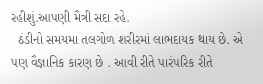રહીશું.આપણી મૈત્રી સદા રહે.
  ઠંડીનો સમયમા તલગોળ શરીરમાં લાભદાયક થાય છે. એ પણ વૈજ્ઞાનિક કારણ છે . આવી રીતે પારંપરિક રીતે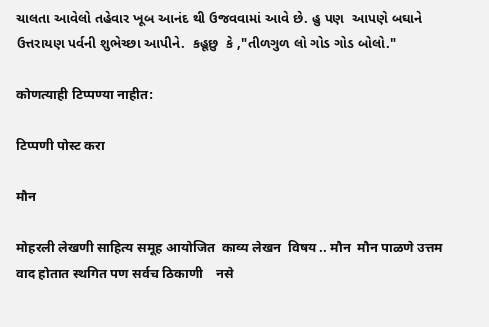ચાલતા આવેલો તહેવાર ખૂબ આનંદ થી ઉજવવામાં આવે છે. હુ પણ  આપણે બઘાને ઉત્તરાયણ પર્વની શુભેચ્છા આપીને.  કહૂછુ  કે ,"તીળગુળ લો ગોડ ગોડ બોલો."

कोणत्याही टिप्पण्‍या नाहीत:

टिप्पणी पोस्ट करा

मौन

मोहरली लेखणी साहित्य समूह आयोजित  काव्य लेखन  विषय .. मौन  मौन पाळणे उत्तम  वाद होतात स्थगित पण सर्वच ठिकाणी    नसे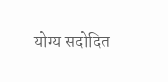योग्य सदोदित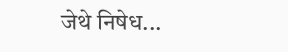जेथे निषेध...